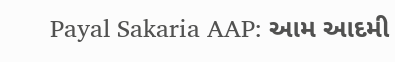Payal Sakaria AAP: આમ આદમી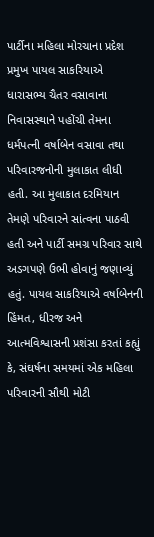પાર્ટીના મહિલા મોરચાના પ્રદેશ પ્રમુખ પાયલ સાકરિયાએ ધારાસભ્ય ચૈતર વસાવાના નિવાસસ્થાને પહોંચી તેમના ધર્મપત્ની વર્ષાબેન વસાવા તથા પરિવારજનોની મુલાકાત લીધી હતી. આ મુલાકાત દરમિયાન તેમણે પરિવારને સાંત્વના પાઠવી હતી અને પાર્ટી સમગ્ર પરિવાર સાથે અડગપણે ઉભી હોવાનું જણાવ્યું હતું. પાયલ સાકરિયાએ વર્ષાબેનની હિંમત, ધીરજ અને આત્મવિશ્વાસની પ્રશંસા કરતાં કહ્યું કે, સંઘર્ષના સમયમાં એક મહિલા પરિવારની સૌથી મોટી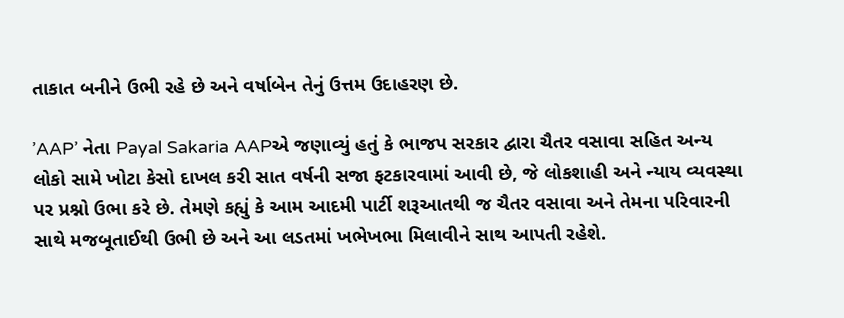તાકાત બનીને ઉભી રહે છે અને વર્ષાબેન તેનું ઉત્તમ ઉદાહરણ છે.

’AAP’ નેતા Payal Sakaria AAPએ જણાવ્યું હતું કે ભાજપ સરકાર દ્વારા ચૈતર વસાવા સહિત અન્ય લોકો સામે ખોટા કેસો દાખલ કરી સાત વર્ષની સજા ફટકારવામાં આવી છે, જે લોકશાહી અને ન્યાય વ્યવસ્થા પર પ્રશ્નો ઉભા કરે છે. તેમણે કહ્યું કે આમ આદમી પાર્ટી શરૂઆતથી જ ચૈતર વસાવા અને તેમના પરિવારની સાથે મજબૂતાઈથી ઉભી છે અને આ લડતમાં ખભેખભા મિલાવીને સાથ આપતી રહેશે.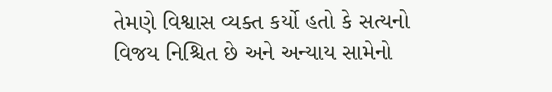તેમણે વિશ્વાસ વ્યક્ત કર્યો હતો કે સત્યનો વિજય નિશ્ચિત છે અને અન્યાય સામેનો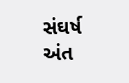સંઘર્ષ અંત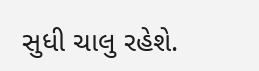સુધી ચાલુ રહેશે.